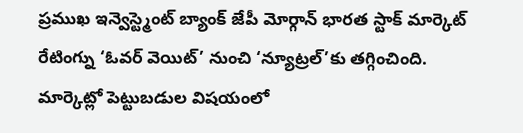ప్రముఖ ఇన్వెస్ట్మెంట్ బ్యాంక్ జేపీ మోర్గాన్ భారత స్టాక్ మార్కెట్ రేటింగ్ను ‘ఓవర్ వెయిట్’ నుంచి ‘న్యూట్రల్’కు తగ్గించింది. మార్కెట్లో పెట్టుబడుల విషయంలో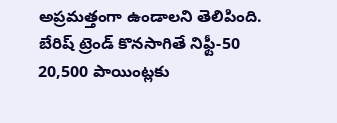అప్రమత్తంగా ఉండాలని తెలిపింది. బేరిష్ ట్రెండ్ కొనసాగితే నిఫ్టీ-50 20,500 పాయింట్లకు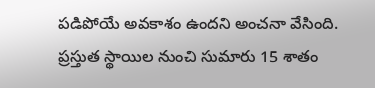పడిపోయే అవకాశం ఉందని అంచనా వేసింది. ప్రస్తుత స్థాయిల నుంచి సుమారు 15 శాతం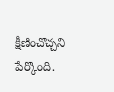క్షీణించొచ్చని పేర్కొంది.